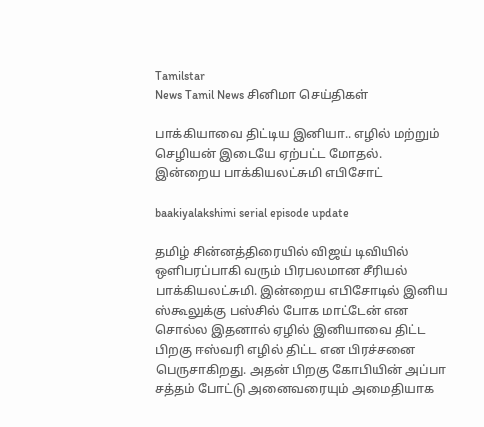Tamilstar
News Tamil News சினிமா செய்திகள்

பாக்கியாவை திட்டிய இனியா.. எழில் மற்றும் செழியன் இடையே ஏற்பட்ட மோதல். இன்றைய பாக்கியலட்சுமி எபிசோட்

baakiyalakshimi serial episode update

தமிழ் சின்னத்திரையில் விஜய் டிவியில் ஒளிபரப்பாகி வரும் பிரபலமான சீரியல் பாக்கியலட்சுமி. இன்றைய எபிசோடில் இனிய ஸ்கூலுக்கு பஸ்சில் போக மாட்டேன் என சொல்ல இதனால் ஏழில் இனியாவை திட்ட பிறகு ஈஸ்வரி எழில் திட்ட என பிரச்சனை பெருசாகிறது. அதன் பிறகு கோபியின் அப்பா சத்தம் போட்டு அனைவரையும் அமைதியாக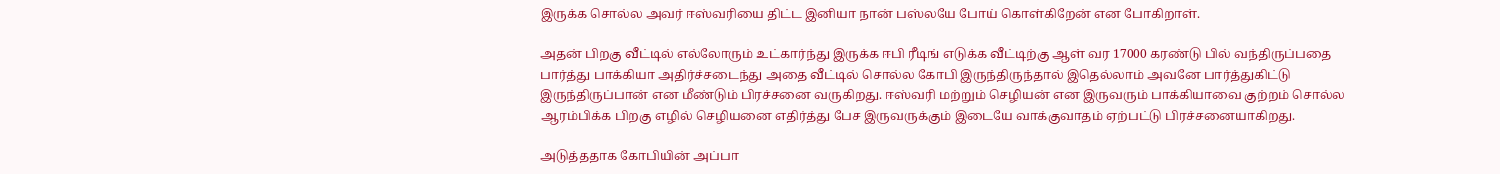இருக்க சொல்ல அவர் ஈஸ்வரியை திட்ட இனியா நான் பஸ்லயே போய் கொள்கிறேன் என போகிறாள்‌.

அதன் பிறகு வீட்டில் எல்லோரும் உட்கார்ந்து இருக்க ஈபி ரீடிங் எடுக்க வீட்டிற்கு ஆள் வர 17000 கரண்டு பில் வந்திருப்பதை பார்த்து பாக்கியா அதிர்ச்சடைந்து அதை வீட்டில் சொல்ல கோபி இருந்திருந்தால் இதெல்லாம் அவனே பார்த்துகிட்டு இருந்திருப்பான் என மீண்டும் பிரச்சனை வருகிறது. ஈஸ்வரி மற்றும் செழியன் என இருவரும் பாக்கியாவை குற்றம் சொல்ல ஆரம்பிக்க பிறகு எழில் செழியனை எதிர்த்து பேச இருவருக்கும் இடையே வாக்குவாதம் ஏற்பட்டு பிரச்சனையாகிறது.

அடுத்ததாக கோபியின் அப்பா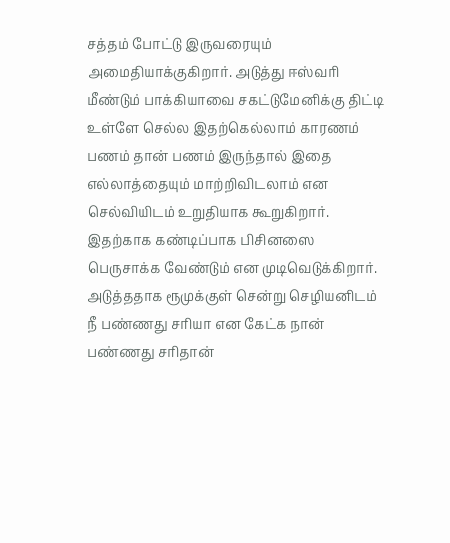சத்தம் போட்டு இருவரையும் அமைதியாக்குகிறார். அடுத்து ஈஸ்வரி மீண்டும் பாக்கியாவை சகட்டுமேனிக்கு திட்டி உள்ளே செல்ல இதற்கெல்லாம் காரணம் பணம் தான் பணம் இருந்தால் இதை எல்லாத்தையும் மாற்றிவிடலாம் என செல்வியிடம் உறுதியாக கூறுகிறார். இதற்காக கண்டிப்பாக பிசினஸை பெருசாக்க வேண்டும் என முடிவெடுக்கிறார். அடுத்ததாக ரூமுக்குள் சென்று செழியனிடம் நீ பண்ணது சரியா என கேட்க நான் பண்ணது சரிதான்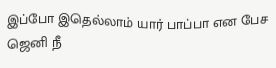இப்போ இதெல்லாம் யார் பாப்பா என பேச ஜெனி நீ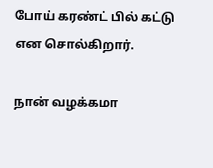போய் கரண்ட் பில் கட்டு என சொல்கிறார்.

நான் வழக்கமா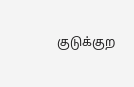குடுக்குற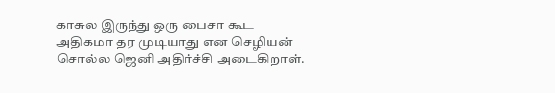காசுல இருந்து ஒரு பைசா கூட அதிகமா தர முடியாது என செழியன் சொல்ல ஜெனி அதிர்ச்சி அடைகிறாள்‌.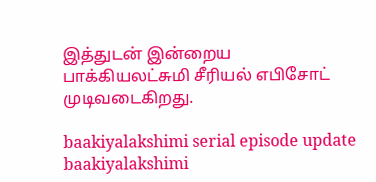இத்துடன் இன்றைய பாக்கியலட்சுமி சீரியல் எபிசோட் முடிவடைகிறது.

baakiyalakshimi serial episode update
baakiyalakshimi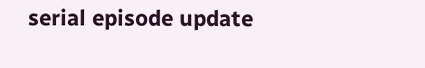serial episode update